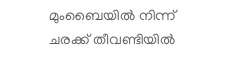മുംബൈയില്‍ നിന്ന് ചരക്ക് തീവണ്ടിയില്‍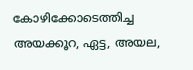കോഴിക്കോടെത്തിച്ച അയക്കൂറ, ഏട്ട, അയല,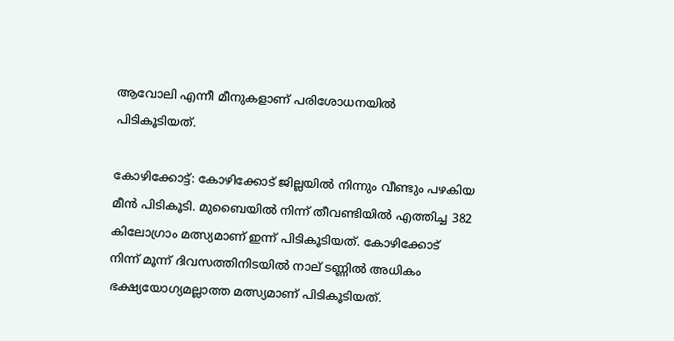ആവോലി എന്നീ മീനുകളാണ് പരിശോധനയില്‍ പിടികൂടിയത്.

കോഴിക്കോട്ട്: കോഴിക്കോട് ജില്ലയില്‍ നിന്നും വീണ്ടും പഴകിയ മീന്‍ പിടികൂടി. മുബൈയില്‍ നിന്ന് തീവണ്ടിയില്‍ എത്തിച്ച 382 കിലോഗ്രാം മത്സ്യമാണ് ഇന്ന് പിടികൂടിയത്. കോഴിക്കോട് നിന്ന് മൂന്ന് ദിവസത്തിനിടയില്‍ നാല് ടണ്ണില്‍ അധികം ഭക്ഷ്യയോഗ്യമല്ലാത്ത മത്സ്യമാണ് പിടികൂടിയത്.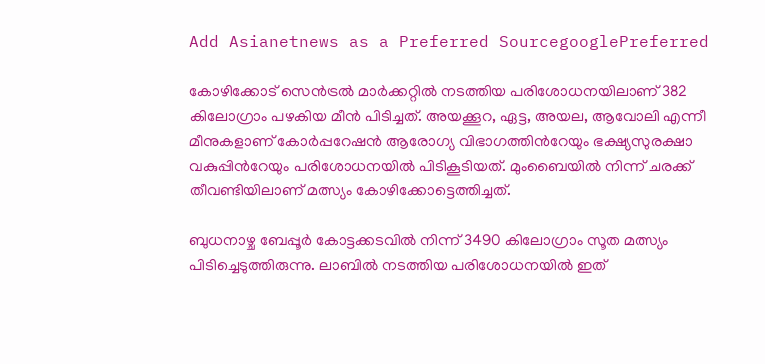Add Asianetnews as a Preferred SourcegooglePreferred

കോഴിക്കോട് സെന്‍ട്രല്‍ മാര്‍ക്കറ്റില്‍ നടത്തിയ പരിശോധനയിലാണ് 382 കിലോഗ്രാം പഴകിയ മീന്‍ പിടിച്ചത്. അയക്കൂറ, ഏട്ട, അയല, ആവോലി എന്നീ മീനുകളാണ് കോര്‍പ്പറേഷന്‍ ആരോഗ്യ വിഭാഗത്തിന്‍റേയും ഭക്ഷ്യസുരക്ഷാ വകുപ്പിന്‍റേയും പരിശോധനയില്‍ പിടികൂടിയത്. മുംബൈയില്‍ നിന്ന് ചരക്ക് തീവണ്ടിയിലാണ് മത്സ്യം കോഴിക്കോട്ടെത്തിച്ചത്.

ബുധനാഴ്ച ബേപ്പൂര്‍ കോട്ടക്കടവില്‍ നിന്ന് 3490 കിലോഗ്രാം സൂത മത്സ്യം പിടിച്ചെടുത്തിരുന്നു. ലാബില്‍ നടത്തിയ പരിശോധനയില്‍ ഇത്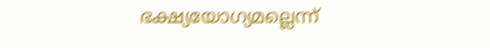ഭക്ഷ്യയോഗ്യമല്ലെന്ന്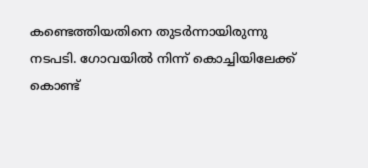കണ്ടെത്തിയതിനെ തുടര്‍ന്നായിരുന്നു നടപടി. ഗോവയില്‍ നിന്ന് കൊച്ചിയിലേക്ക് കൊണ്ട്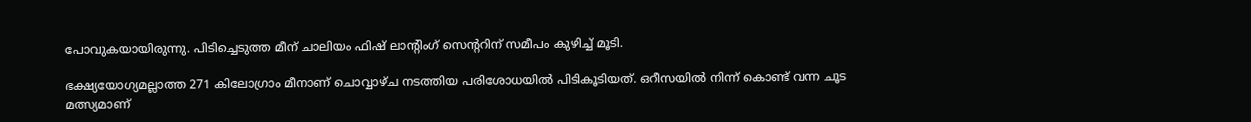പോവുകയായിരുന്നു. പിടിച്ചെടുത്ത മീന് ചാലിയം ഫിഷ് ലാന്‍റിംഗ് സെന്‍ററിന് സമീപം കുഴിച്ച് മൂടി.

ഭക്ഷ്യയോഗ്യമല്ലാത്ത 271 കിലോഗ്രാം മീനാണ് ചൊവ്വാഴ്ച നടത്തിയ പരിശോധയില്‍ പിടികൂടിയത്. ഒറീസയില്‍ നിന്ന് കൊണ്ട് വന്ന ചൂട മത്സ്യമാണ്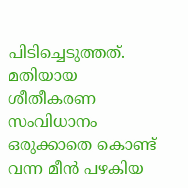പിടിച്ചെടുത്തത്. മതിയായ ശീതീകരണ സംവിധാനം ഒരുക്കാതെ കൊണ്ട് വന്ന മീന്‍ പഴകിയ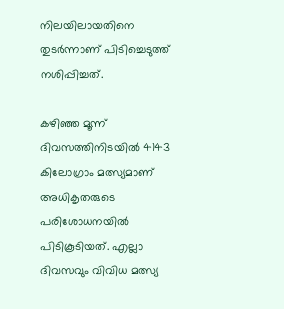നിലയിലായതിനെ തുടര്‍ന്നാണ് പിടിച്ചെടുത്ത് നശിപ്പിച്ചത്.

കഴിഞ്ഞ മൂന്ന് ദിവസത്തിനിടയില്‍ 4143 കിലോഗ്രാം മത്സ്യമാണ് അധികൃതരുടെ പരിശോധനയില്‍ പിടികൂടിയത്. എല്ലാ ദിവസവും വിവിധ മത്സ്യ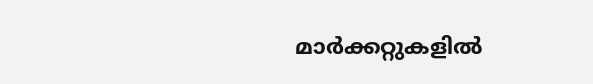മാര്‍ക്കറ്റുകളില്‍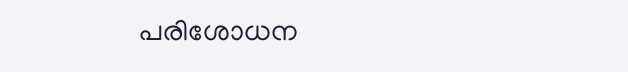പരിശോധന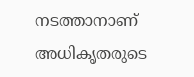നടത്താനാണ് അധികൃതരുടെ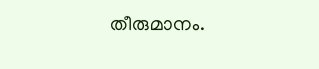തീരുമാനം.